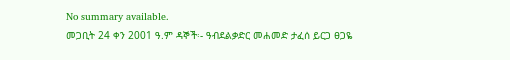No summary available.
መጋቢት 24 ቀን 2001 ዓ.ም ዳኞች፡- ዓብደልቃድር መሐመድ ታፈሰ ይርጋ ፀጋዬ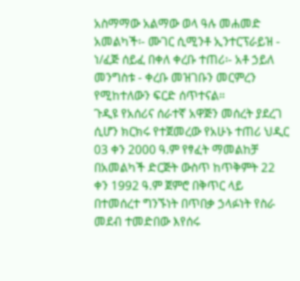አስማማው አልማው ወላ ዓሉ መሐመድ አመልካች፡- ሙገር ሲሚንቶ ኢንተርፕራይዝ - ነ/ፈጅ ሰይፈ በቀለ ቀረቡ ተጠሪ፡- አቶ ኃይለ መንግስቱ - ቀረቡ መዝገቡን መርምረን የሚከተለውን ፍርድ ሰጥተናል።
ጉዲዩ የአሰሪና ሰራተኛ አዋጅን መሰረት ያደረገ ሲሆን ክርክሩ የተጀመረው የአሁኑ ተጠሪ ህዲር 03 ቀን 2000 ዓ.ም የፃፈት ማመልከቻ በአመልካች ድርጅት ውስጥ ከጥቅምት 22 ቀን 1992 ዓ.ም ጀምሮ በቅጥር ላይ በተመሰረተ ግንኙነት በጥበቃ ኃላፉነት የስራ መደብ ተመድበው እየሰሩ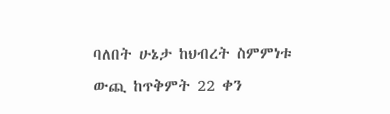ባለበት ሁኔታ ከህብረት ስምምነቱ ውጪ ከጥቅምት 22 ቀን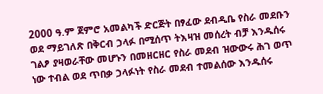2000 ዓ.ም ጀምሮ አመልካች ድርጅት በፃፈው ደብዲቤ የስራ መደቡን ወደ ማይገለጽ በቅርብ ኃላፉ በሚሰጥ ትእዛዝ መሰረት ብቻ እንዱሰሩ ገልፆ ያዛወራቸው መሆኑን በመዘርዘር የስራ መደብ ዝውውሩ ሕገ ወጥ ነው ተብል ወደ ጥበቃ ኃላፉነት የስራ መደብ ተመልሰው እንዱሰሩ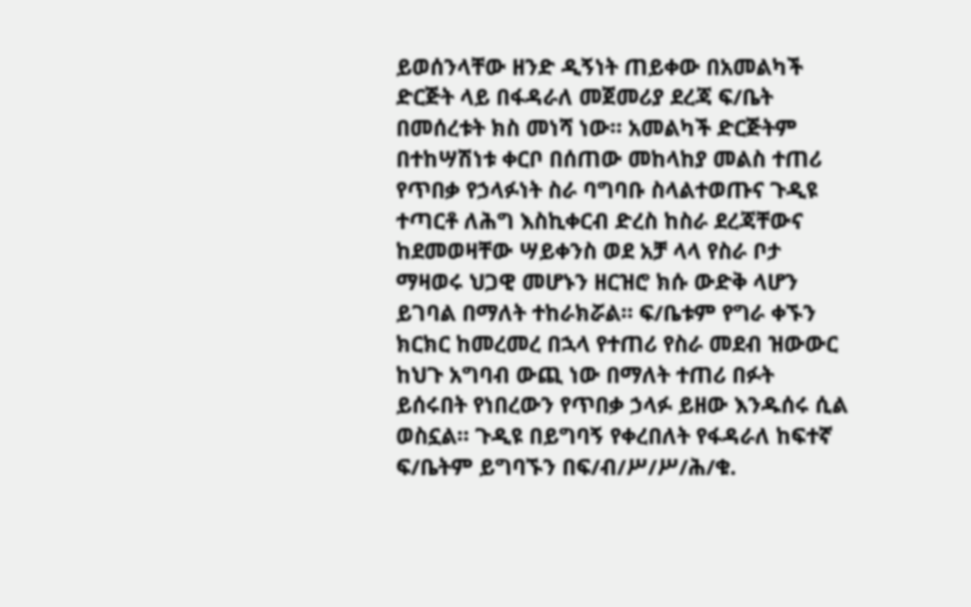ይወሰንላቸው ዘንድ ዲኝነት ጠይቀው በአመልካች ድርጅት ላይ በፋዳራለ መጀመሪያ ደረጃ ፍ/ቤት በመሰረቱት ክስ መነሻ ነው። አመልካች ድርጅትም በተከሣሽነቱ ቀርቦ በሰጠው መከላከያ መልስ ተጠሪ የጥበቃ የኃላፉነት ስራ ባግባቡ ስላልተወጡና ጉዲዩ ተጣርቶ ለሕግ እስኪቀርብ ድረስ ከስራ ደረጃቸውና ከደመወዛቸው ሣይቀንስ ወደ አቻ ላላ የስራ ቦታ ማዛወሩ ህጋዊ መሆኑን ዘርዝሮ ክሱ ውድቅ ላሆን ይገባል በማለት ተከራክሯል። ፍ/ቤቱም የግራ ቀኙን ክርክር ከመረመረ በኋላ የተጠሪ የስራ መደብ ዝውውር ከህጉ አግባብ ውጪ ነው በማለት ተጠሪ በፉት ይሰሩበት የነበረውን የጥበቃ ኃላፉ ይዘው እንዱሰሩ ሲል ወስኗል። ጉዲዩ በይግባኝ የቀረበለት የፋዳራለ ከፍተኛ ፍ/ቤትም ይግባኙን በፍ/ብ/ሥ/ሥ/ሕ/ቁ.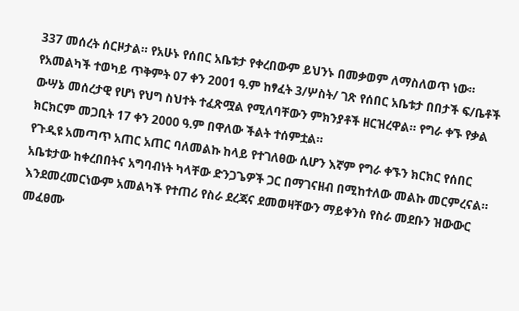337 መሰረት ሰርዞታል። የአሁኑ የሰበር አቤቱታ የቀረበውም ይህንኑ በመቃወም ለማስለወጥ ነው።
የአመልካች ተወካይ ጥቅምት 07 ቀን 2001 ዓ.ም ከፃፈት 3/ሦስት/ ገጽ የሰበር አቤቱታ በበታች ፍ/ቤቶች ውሣኔ መሰረታዊ የሆነ የህግ ስህተት ተፈጽሟል የሚለባቸውን ምክንያቶች ዘርዝረዋል። የግራ ቀኙ የቃል ክርክርም መጋቢት 17 ቀን 2000 ዓ.ም በዋለው ችልት ተሰምቷል።
የጉዲዩ አመጣጥ አጠር አጠር ባለመልኩ ከላይ የተገለፀው ሲሆን እኛም የግራ ቀኙን ክርክር የሰበር አቤቱታው ከቀረበበትና አግባብነት ካላቸው ድንጋጌዎች ጋር በማገናዘብ በሚከተለው መልኩ መርምረናል። እንደመረመርነውም አመልካች የተጠሪ የስራ ደረጃና ደመወዛቸውን ማይቀንስ የስራ መደቡን ዝውውር መፈፀሙ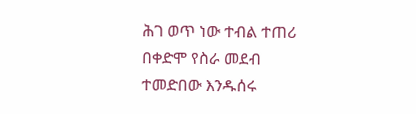ሕገ ወጥ ነው ተብል ተጠሪ በቀድሞ የስራ መደብ ተመድበው እንዱሰሩ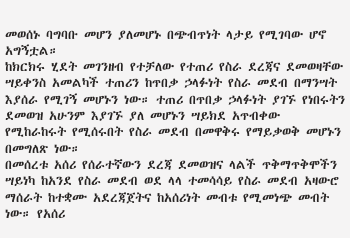መወሰኑ ባግባቡ መሆን ያለመሆኑ በጭብጥነት ላታይ የሚገባው ሆኖ አግኝቷል።
ከክርክሩ ሂደት መገንዘብ የተቻለው የተጠሪ የስራ ደረጃና ደመወዛቸው ሣይቀንስ አመልካች ተጠሪን ከጥበቃ ኃላፉነት የስራ መደብ በማንሣት እያሰራ የሚገኝ መሆኑን ነው። ተጠሪ በጥበቃ ኃላፉነት ያገኙ የነበሩትን ደመወዝ አሁንም እያገኙ ያለ መሆኑን ሣይክደ አጥብቀው የሚከራከሩት የሚሰሩበት የስራ መደብ በመዋቅሩ የማይቃወቅ መሆኑን በመግለጽ ነው።
በመሰረቱ አሰሪ የሰራተኛውን ደረጃ ደመወዝና ላልች ጥቅማጥቅሞችን ሣይነካ ከአንደ የስራ መደብ ወደ ላላ ተመሳሳይ የስራ መደብ አዛውሮ ማሰራት ከተቋሙ አደረጃጀትና ከአሰሪነት መብቱ የሚመነጭ መብት ነው። የአሰሪ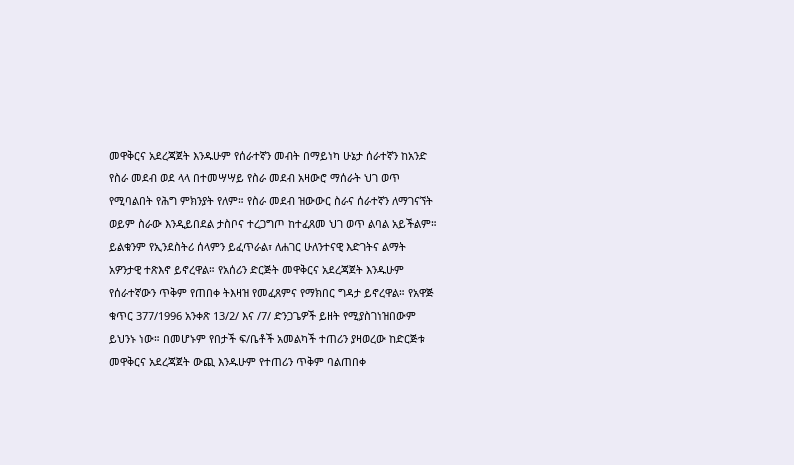መዋቅርና አደረጃጀት እንዱሁም የሰራተኛን መብት በማይነካ ሁኔታ ሰራተኛን ከአንድ የስራ መደብ ወደ ላላ በተመሣሣይ የስራ መደብ አዛውሮ ማሰራት ህገ ወጥ የሚባልበት የሕግ ምክንያት የለም። የስራ መደብ ዝውውር ስራና ሰራተኛን ለማገናኘት ወይም ስራው እንዲይበደል ታስቦና ተረጋግጦ ከተፈጸመ ህገ ወጥ ልባል አይችልም። ይልቁንም የኢንደስትሪ ሰላምን ይፈጥራል፣ ለሐገር ሁለንተናዊ እድገትና ልማት አዎንታዊ ተጽእኖ ይኖረዋል። የአሰሪን ድርጅት መዋቅርና አደረጃጀት እንዱሁም የሰራተኛውን ጥቅም የጠበቀ ትእዛዝ የመፈጸምና የማክበር ግዳታ ይኖረዋል። የአዋጅ ቁጥር 377/1996 አንቀጽ 13/2/ እና /7/ ድንጋጌዎች ይዘት የሚያስገነዝበውም ይህንኑ ነው። በመሆኑም የበታች ፍ/ቤቶች አመልካች ተጠሪን ያዛወረው ከድርጅቱ መዋቅርና አደረጃጀት ውጪ እንዱሁም የተጠሪን ጥቅም ባልጠበቀ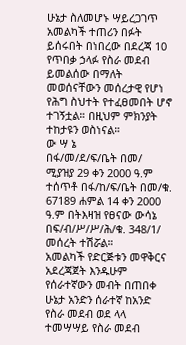ሁኔታ ስለመሆኑ ሣይረጋገጥ አመልካች ተጠሪን በፉት ይሰሩበት በነበረው በደረጃ 10 የጥበቃ ኃላፉ የስራ መደብ ይመልሰው በማለት መወሰናቸውን መሰረታዊ የሆነ የሕግ ስህተት የተፈፀመበት ሆኖ ተገኝቷል። በዚህም ምክንያት ተከታዩን ወስነናል።
ው ሣ ኔ
በፋ/መ/ደ/ፍ/ቤት በመ/ ሚያዝያ 29 ቀን 2000 ዓ.ም ተሰጥቶ በፋ/ከ/ፍ/ቤት በመ/ቁ. 67189 ሐምል 14 ቀን 2000 ዓ.ም በትእዛዝ የፀናው ውሳኔ በፍ/ብ/ሥ/ሥ/ሕ/ቁ. 348/1/ መሰረት ተሽሯል።
አመልካች የድርጅቱን መዋቅርና አደረጃጀት እንዱሁም የሰራተኛውን መብት በጠበቀ ሁኔታ አንድን ሰራተኛ ከአንድ የስራ መደብ ወደ ላላ ተመሣሣይ የስራ መደብ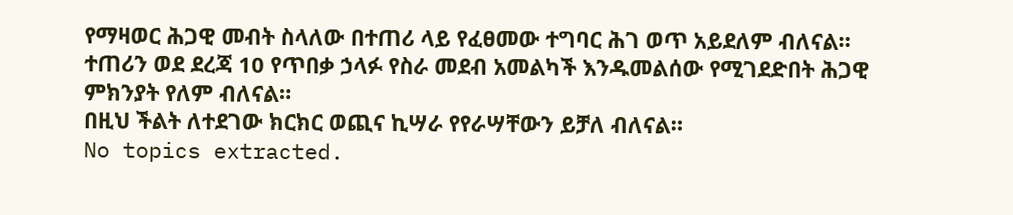የማዛወር ሕጋዊ መብት ስላለው በተጠሪ ላይ የፈፀመው ተግባር ሕገ ወጥ አይደለም ብለናል።
ተጠሪን ወደ ደረጃ 10 የጥበቃ ኃላፉ የስራ መደብ አመልካች እንዱመልሰው የሚገደድበት ሕጋዊ ምክንያት የለም ብለናል።
በዚህ ችልት ለተደገው ክርክር ወጪና ኪሣራ የየራሣቸውን ይቻለ ብለናል።
No topics extracted.